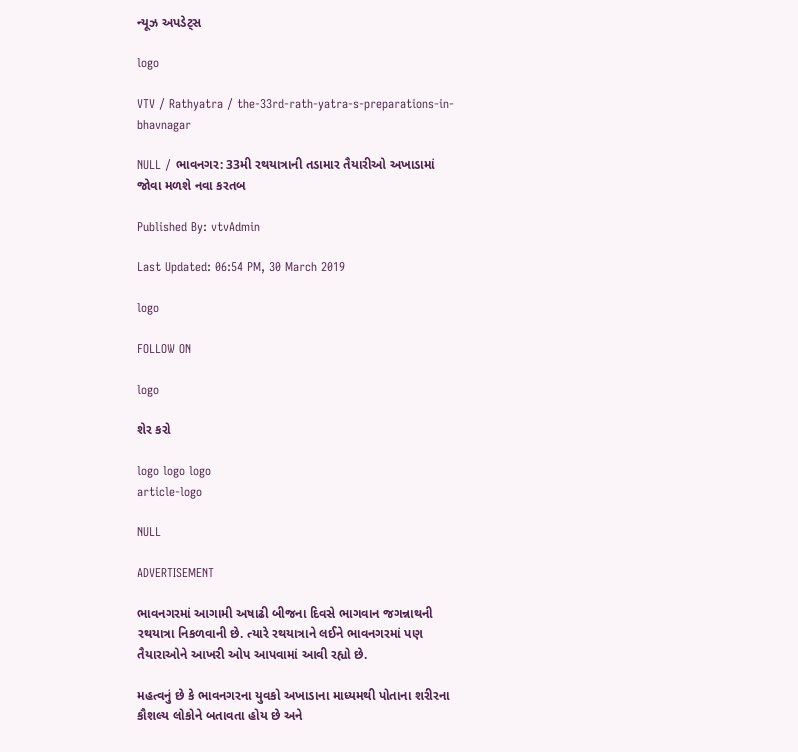ન્યૂઝ અપડેટ્સ

logo

VTV / Rathyatra / the-33rd-rath-yatra-s-preparations-in-bhavnagar

NULL / ભાવનગર: 33મી રથયાત્રાની તડામાર તૈયારીઓ અખાડામાં જોવા મળશે નવા કરતબ

Published By: vtvAdmin

Last Updated: 06:54 PM, 30 March 2019

logo

FOLLOW ON

logo

શેર કરો

logo logo logo
article-logo

NULL

ADVERTISEMENT

ભાવનગરમાં આગામી અષાઢી બીજના દિવસે ભાગવાન જગન્નાથની રથયાત્રા નિકળવાની છે. ત્યારે રથયાત્રાને લઈને ભાવનગરમાં પણ તૈયારાઓને આખરી ઓપ આપવામાં આવી રહ્યો છે.

મહત્વનું છે કે ભાવનગરના યુવકો અખાડાના માધ્યમથી પોતાના શરીરના કૌશલ્ય લોકોને બતાવતા હોય છે અને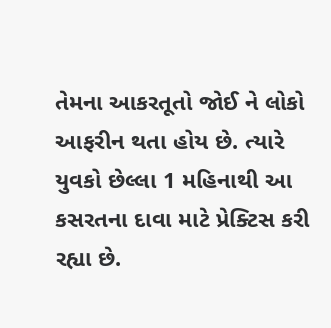તેમના આકરતૂતો જોઈ ને લોકો આફરીન થતા હોય છે. ત્યારે યુવકો છેલ્લા 1 મહિનાથી આ કસરતના દાવા માટે પ્રેક્ટિસ કરી રહ્યા છે.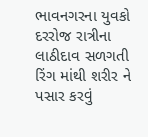ભાવનગરના યુવકો દરરોજ રાત્રીના લાઠીદાવ સળગતી રિંગ માંથી શરીર ને પસાર કરવું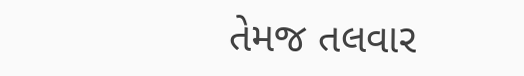તેમજ તલવાર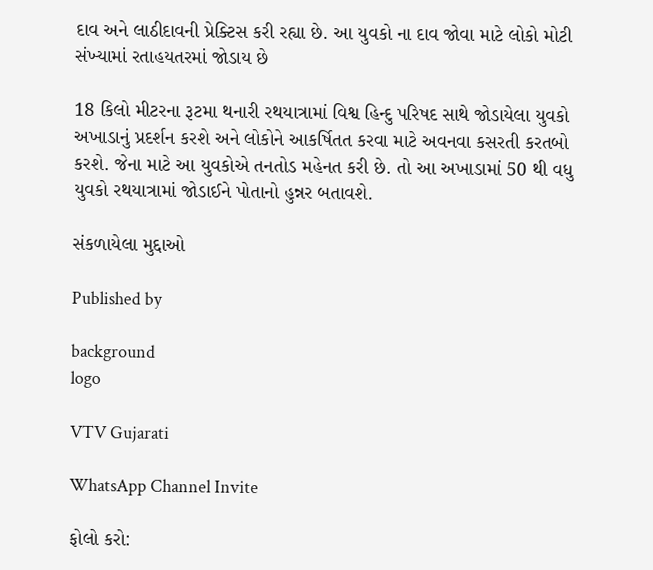દાવ અને લાઠીદાવની પ્રેક્ટિસ કરી રહ્યા છે. આ યુવકો ના દાવ જોવા માટે લોકો મોટી સંખ્યામાં રતાહયતરમાં જોડાય છે

18 કિલો મીટરના રૂટમા થનારી રથયાત્રામાં વિશ્વ હિન્દુ પરિષદ સાથે જોડાયેલા યુવકો અખાડાનું પ્રદર્શન કરશે અને લોકોને આકર્ષિતત કરવા માટે અવનવા કસરતી કરતબો કરશે. જેના માટે આ યુવકોએ તનતોડ મહેનત કરી છે. તો આ અખાડામાં 50 થી વધુ યુવકો રથયાત્રામાં જોડાઈને પોતાનો હુન્નર બતાવશે.

સંકળાયેલા મુદ્દાઓ

Published by

background
logo

VTV Gujarati

WhatsApp Channel Invite

ફોલો કરો: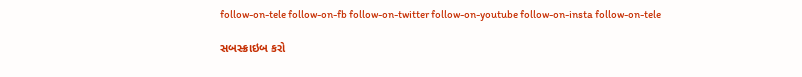follow-on-tele follow-on-fb follow-on-twitter follow-on-youtube follow-on-insta follow-on-tele

સબસ્ક્રાઇબ કરો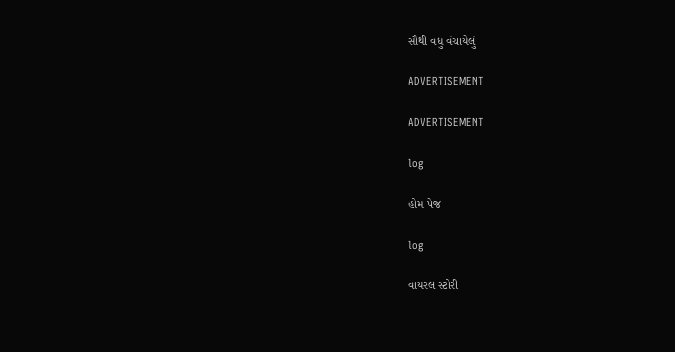સૌથી વધુ વંચાયેલું

ADVERTISEMENT

ADVERTISEMENT

log

હોમ પેજ

log

વાયરલ સ્ટોરી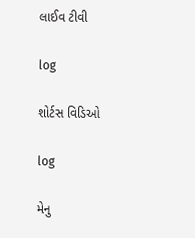લાઈવ ટીવી

log

શોર્ટસ વિડિઓ

log

મેનુ